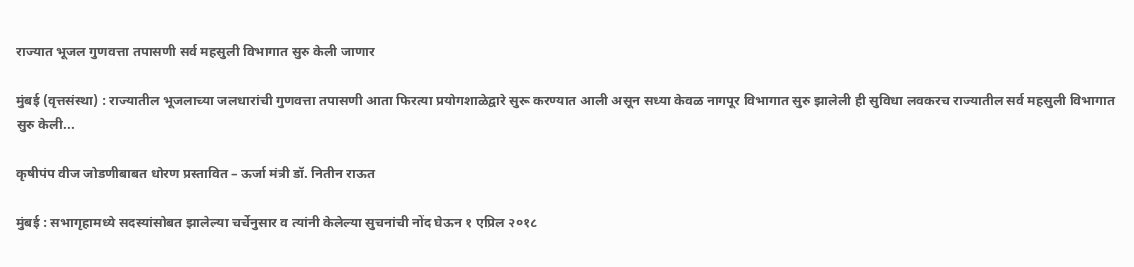राज्यात भूजल गुणवत्ता तपासणी सर्व महसुली विभागात सुरु केली जाणार

मुंबई (वृत्तसंस्था) : राज्यातील भूजलाच्या जलधारांची गुणवत्ता तपासणी आता फिरत्या प्रयोगशाळेद्वारे सुरू करण्यात आली असून सध्या केवळ नागपूर विभागात सुरु झालेली ही सुविधा लवकरच राज्यातील सर्व महसुली विभागात सुरु केली...

कृषीपंप वीज जोडणीबाबत धोरण प्रस्तावित – ऊर्जा मंत्री डॉ. नितीन राऊत

मुंबई : सभागृहामध्ये सदस्यांसोबत झालेल्या चर्चेनुसार व त्यांनी केलेल्या सुचनांची नोंद घेऊन १ एप्रिल २०१८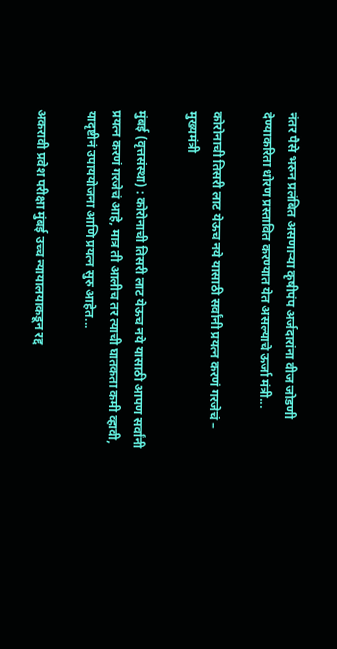नंतर पैसे भरुन प्रलंबित असणाऱ्या कृषीपंप अर्जदारांना वीज जोडणी देण्याकरिता धोरण प्रस्तावित करण्यात येत असल्याचे ऊर्जा मंत्री...

कोरोनाची तिसरी लाट येऊच नये यासाठी सर्वांनी प्रयत्न करणं गरजेचं – मुख्यमंत्री

मुंबई (वृत्तसंस्था) : कोरोनाची तिसरी लाट येऊच नये यासाठी आपण सर्वांनी प्रयत्न करणं गरजेचं आहे, मात्र ती आलीच तर त्याची घातकता कमी व्हावी, यादृष्टीनं उपाययोजना आणि प्रयत्न सुरु आहेत...

अकरावी प्रवेश परीक्षा मुंबई उच्च न्यायालयाकडून रद्द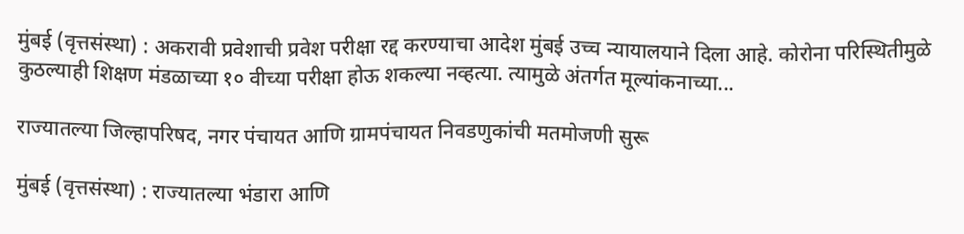मुंबई (वृत्तसंस्था) : अकरावी प्रवेशाची प्रवेश परीक्षा रद्द करण्याचा आदेश मुंबई उच्च न्यायालयाने दिला आहे. कोरोना परिस्थितीमुळे कुठल्याही शिक्षण मंडळाच्या १० वीच्या परीक्षा होऊ शकल्या नव्हत्या. त्यामुळे अंतर्गत मूल्यांकनाच्या...

राज्यातल्या जिल्हापरिषद, नगर पंचायत आणि ग्रामपंचायत निवडणुकांची मतमोजणी सुरू

मुंबई (वृत्तसंस्था) : राज्यातल्या भंडारा आणि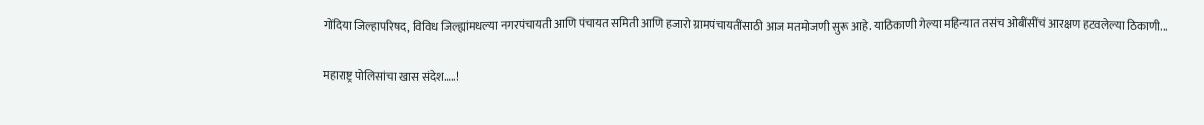गोंदिया जिल्हापरिषद, विविध जिल्ह्यांमधल्या नगरपंचायती आणि पंचायत समिती आणि हजारो ग्रामपंचायतींसाठी आज मतमोजणी सुरू आहे. याठिकाणी गेल्या महिन्यात तसंच ओबींसींचं आरक्षण हटवलेल्या ठिकाणी...

महाराष्ट्र पोलिसांचा खास संदेश…..!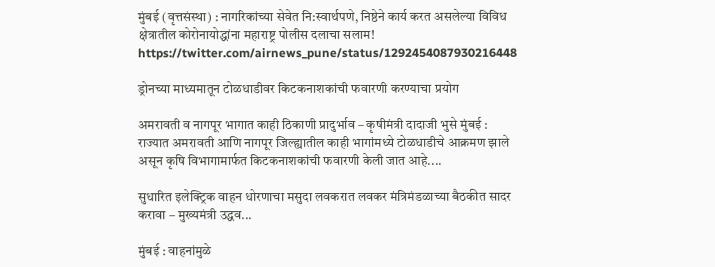मुंबई (वृत्तसंस्था) : नागरिकांच्या सेवेत नि:स्वार्थपणे, निष्ठेने कार्य करत असलेल्या विविध क्षेत्रातील कोरोनायोद्धांना महाराष्ट्र पोलीस दलाचा सलाम! https://twitter.com/airnews_pune/status/1292454087930216448

ड्रोनच्या माध्यमातून टोळधाडीवर किटकनाशकांची फवारणी करण्याचा प्रयोग

अमरावती व नागपूर भागात काही ठिकाणी प्रादुर्भाव – कृषीमंत्री दादाजी भुसे मुंबई : राज्यात अमरावती आणि नागपूर जिल्ह्यातील काही भागांमध्ये टोळधाडीचे आक्रमण झाले असून कृषि विभागामार्फत किटकनाशकांची फवारणी केली जात आहे....

सुधारित इलेक्ट्रिक वाहन धोरणाचा मसुदा लवकरात लवकर मंत्रिमंडळाच्या बैठकीत सादर करावा – मुख्यमंत्री उद्धव...

मुंबई : वाहनांमुळे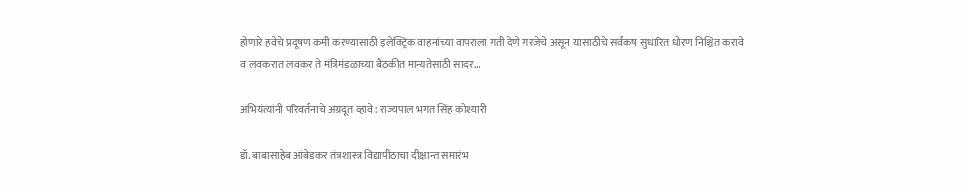होणारे हवेचे प्रदूषण कमी करण्यासाठी इलेक्ट्रिक वाहनांच्या वापराला गती देणे गरजेचे असून यासाठीचे सर्वंकष सुधारित धोरण निश्चित करावे व लवकरात लवकर ते मंत्रिमंडळाच्या बैठकीत मान्यतेसाठी सादर...

अभियंत्यांनी परिवर्तनाचे अग्रदूत व्हावे : राज्यपाल भगत सिंह कोश्यारी

डॉ. बाबासाहेब आंबेडकर तंत्रशास्त्र व‍िद्यापीठाचा दीक्षान्त समारंभ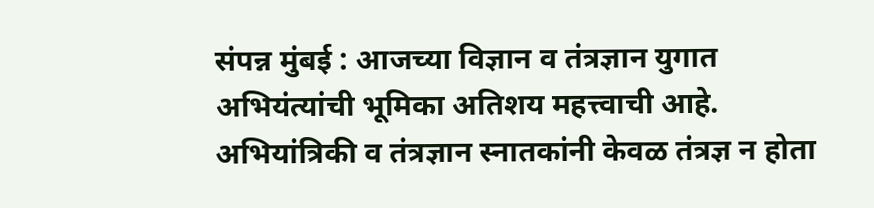संपन्न मुंबई : आजच्या विज्ञान व तंत्रज्ञान युगात अभियंत्यांची भूमिका अतिशय महत्त्वाची आहे. अभियांत्रिकी व तंत्रज्ञान स्नातकांनी केवळ तंत्रज्ञ न होता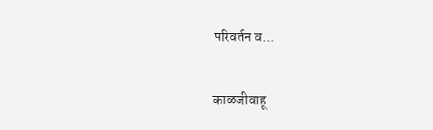परिवर्तन व...

काळजीवाहू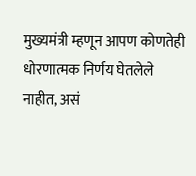मुख्यमंत्री म्हणून आपण कोणतेही धोरणात्मक निर्णय घेतलेले नाहीत, असं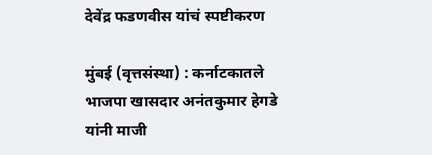देवेंद्र फडणवीस यांचं स्पष्टीकरण

मुंबई (वृत्तसंस्था) : कर्नाटकातले भाजपा खासदार अनंतकुमार हेगडे यांनी माजी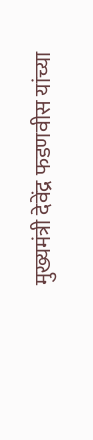मुख्यमंत्री देवेंद्र फडणवीस यांच्या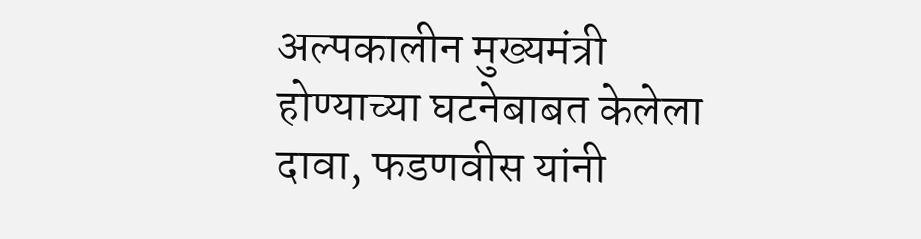अल्पकालीन मुख्यमंत्री होण्याच्या घटनेबाबत केलेला दावा, फडणवीस यांनी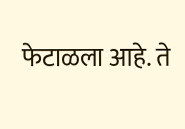फेटाळला आहे. ते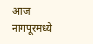आज नागपूरमध्ये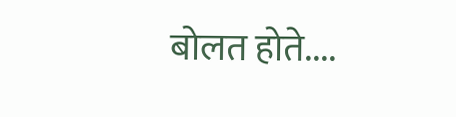बोलत होते....